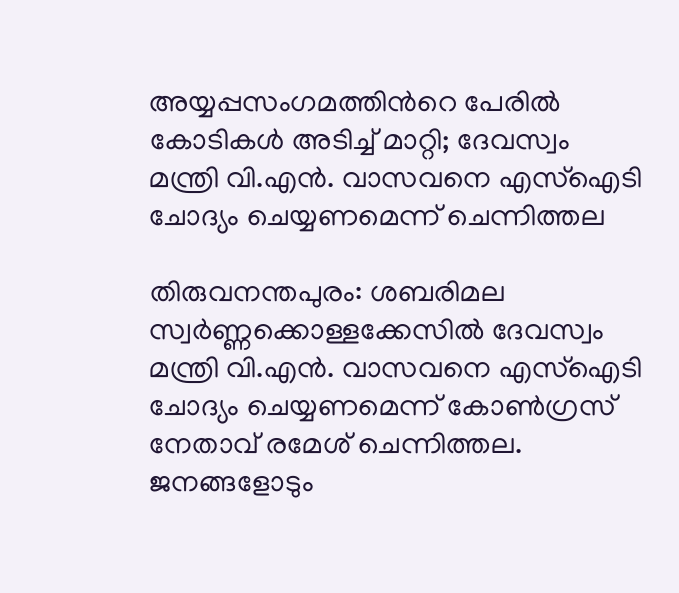അയ്യപ്പസംഗമത്തിന്‍റെ പേരില്‍ കോടികള്‍ അടിച്ച് മാറ്റി; ദേവസ്വം മന്ത്രി വി.എന്‍. വാസവനെ എസ്‌ഐടി ചോദ്യം ചെയ്യണമെന്ന് ചെന്നിത്തല

തിരുവനന്തപുരം: ശബരിമല സ്വര്‍ണ്ണക്കൊള്ളക്കേസില്‍ ദേവസ്വം മന്ത്രി വി.എന്‍. വാസവനെ എസ്‌ഐടി ചോദ്യം ചെയ്യണമെന്ന് കോണ്‍ഗ്രസ് നേതാവ് രമേശ് ചെന്നിത്തല. ജനങ്ങളോടും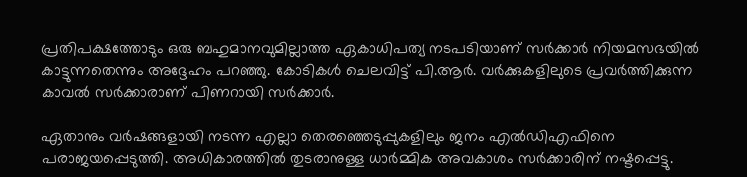പ്രതിപക്ഷത്തോടും ഒരു ബഹുമാനവുമില്ലാത്ത ഏകാധിപത്യ നടപടിയാണ് സര്‍ക്കാര്‍ നിയമസഭയില്‍ കാട്ടുന്നതെന്നും അദ്ദേഹം പറഞ്ഞു. കോടികള്‍ ചെലവിട്ട് പി.ആര്‍. വര്‍ക്കുകളിലുടെ പ്രവര്‍ത്തിക്കുന്ന കാവല്‍ സര്‍ക്കാരാണ് പിണറായി സര്‍ക്കാര്‍.

ഏതാനും വര്‍ഷങ്ങളായി നടന്ന എല്ലാ തെരഞ്ഞെടുപ്പുകളിലും ജനം എല്‍ഡിഎഫിനെ പരാജയപ്പെടുത്തി. അധികാരത്തില്‍ തുടരാനുള്ള ധാര്‍മ്മിക അവകാശം സര്‍ക്കാരിന് നഷ്ടപ്പെട്ടു.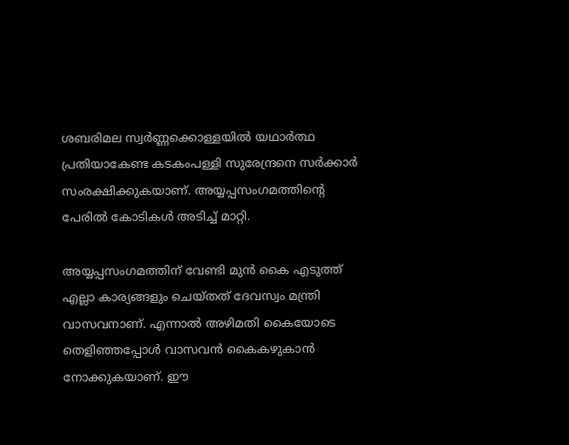ശബരിമല സ്വര്‍ണ്ണക്കൊള്ളയില്‍ യഥാര്‍ത്ഥ പ്രതിയാകേണ്ട കടകംപള്ളി സുരേന്ദ്രനെ സര്‍ക്കാര്‍ സംരക്ഷിക്കുകയാണ്. അയ്യപ്പസംഗമത്തിന്റെ പേരില്‍ കോടികള്‍ അടിച്ച് മാറ്റി.

അയ്യപ്പസംഗമത്തിന് വേണ്ടി മുന്‍ കൈ എടുത്ത് എല്ലാ കാര്യങ്ങളും ചെയ്തത് ദേവസ്വം മന്ത്രി വാസവനാണ്. എന്നാല്‍ അഴിമതി കൈയോടെ തെളിഞ്ഞപ്പോള്‍ വാസവന്‍ കൈകഴുകാന്‍ നോക്കുകയാണ്. ഈ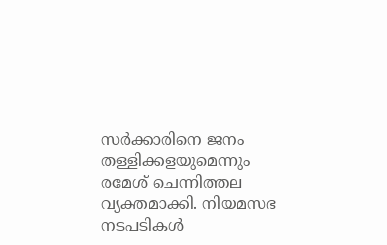സര്‍ക്കാരിനെ ജനം തള്ളിക്കളയുമെന്നും രമേശ് ചെന്നിത്തല വ്യക്തമാക്കി. നിയമസഭ നടപടികള്‍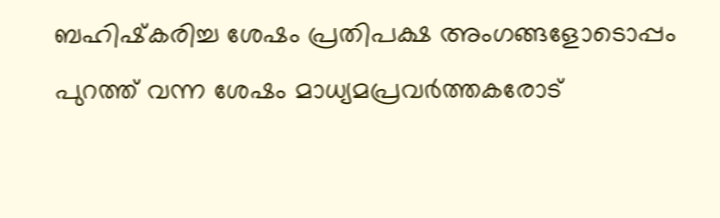ബഹിഷ്‌കരിച്ച ശേഷം പ്രതിപക്ഷ അംഗങ്ങളോടൊപ്പം പുറത്ത് വന്ന ശേഷം മാധ്യമപ്രവര്‍ത്തകരോട്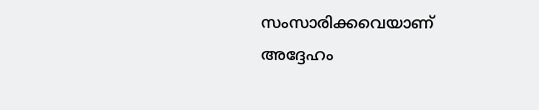സംസാരിക്കവെയാണ് അദ്ദേഹം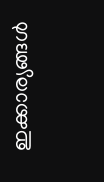ഇക്കാര്യങ്ങള്‍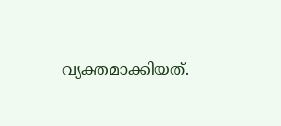വ്യക്തമാക്കിയത്.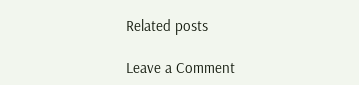Related posts

Leave a Comment